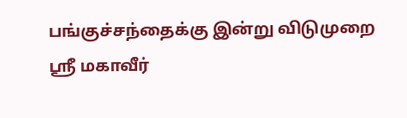பங்குச்சந்தைக்கு இன்று விடுமுறை
ஸ்ரீ மகாவீர்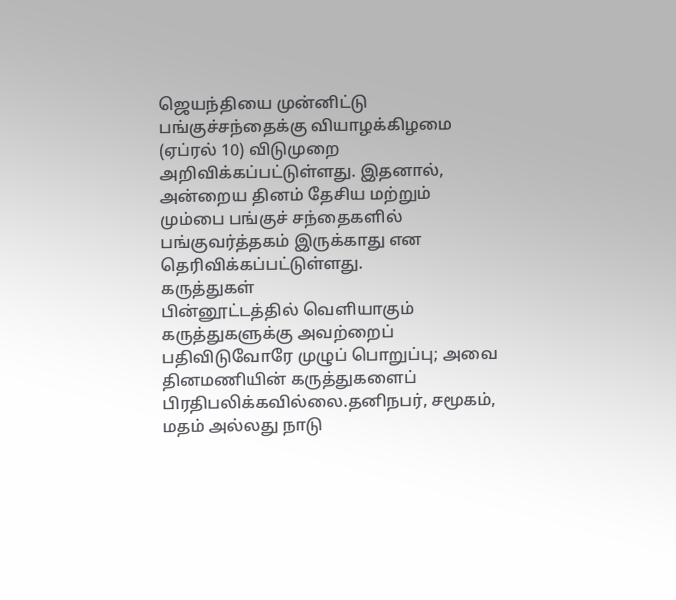ஜெயந்தியை முன்னிட்டு பங்குச்சந்தைக்கு வியாழக்கிழமை (ஏப்ரல் 10) விடுமுறை அறிவிக்கப்பட்டுள்ளது. இதனால், அன்றைய தினம் தேசிய மற்றும் மும்பை பங்குச் சந்தைகளில் பங்குவர்த்தகம் இருக்காது என தெரிவிக்கப்பட்டுள்ளது.
கருத்துகள்
பின்னூட்டத்தில் வெளியாகும் கருத்துகளுக்கு அவற்றைப் பதிவிடுவோரே முழுப் பொறுப்பு; அவை தினமணியின் கருத்துகளைப் பிரதிபலிக்கவில்லை.தனிநபர், சமூகம், மதம் அல்லது நாடு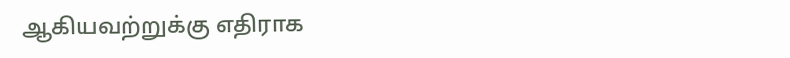ஆகியவற்றுக்கு எதிராக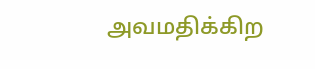அவமதிக்கிற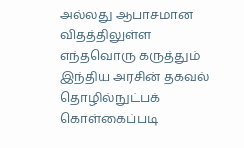அல்லது ஆபாசமான விதத்திலுள்ள எந்தவொரு கருத்தும் இந்திய அரசின் தகவல் தொழில்நுட்பக் கொள்கைப்படி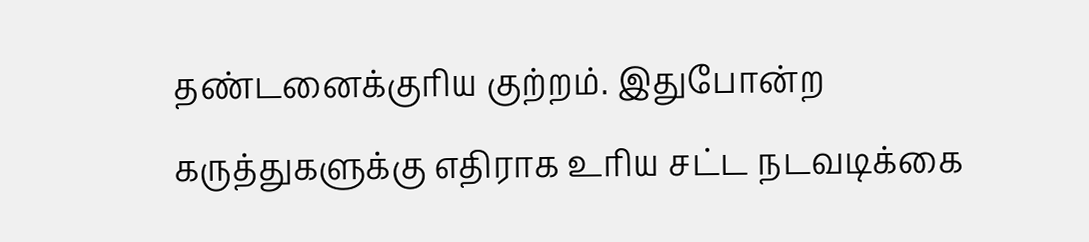தண்டனைக்குரிய குற்றம். இதுபோன்ற கருத்துகளுக்கு எதிராக உரிய சட்ட நடவடிக்கை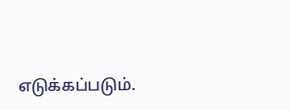எடுக்கப்படும்.